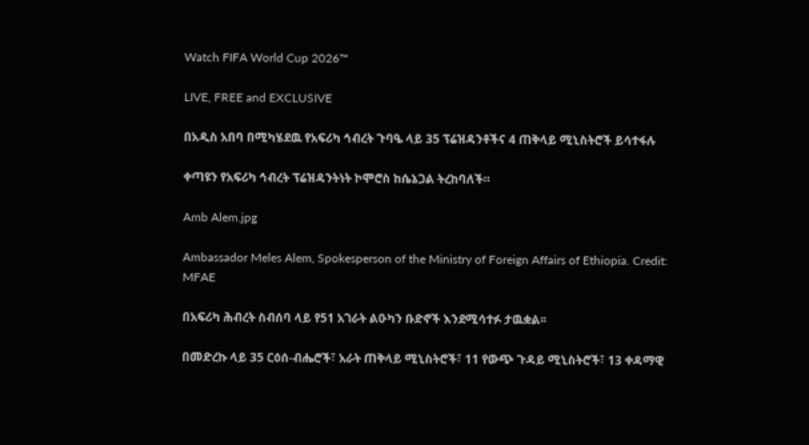Watch FIFA World Cup 2026™

LIVE, FREE and EXCLUSIVE

በአዲስ አበባ በሚካሄደዉ የአፍሪካ ኅብረት ጉባዔ ላይ 35 ፕሬዝዳንቶችና 4 ጠቅላይ ሚኒስትሮች ይሳተፋሉ

ቀጣዩን የአፍሪካ ኅብረት ፕሬዝዳንትነት ኮሞሮስ ከሴኔጋል ትረከባለች።

Amb Alem.jpg

Ambassador Meles Alem, Spokesperson of the Ministry of Foreign Affairs of Ethiopia. Credit: MFAE

በአፍሪካ ሕብረት ስብሰባ ላይ የ51 አገራት ልዑካን ቡድኖች እንደሚሳተፉ ታዉቋል፡፡

በመድረኩ ላይ 35 ርዕሰ-ብሔሮች፣ አራት ጠቅላይ ሚኒስትሮች፣ 11 የውጭ ጉዳይ ሚኒስትሮች፣ 13 ቀዳማዊ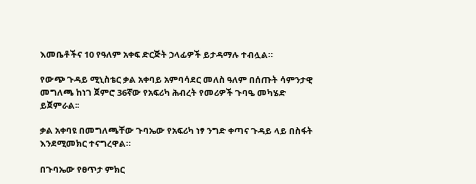እመቤቶችና 10 የዓለም አቀፍ ድርጅት ኃላፊዎች ይታዳማሉ ተብሏል።

የውጭ ጉዳይ ሚኒስቴር ቃል አቀባይ አምባሳደር መለስ ዓለም በሰጡት ሳምንታዊ መግለጫ ከነገ ጀምሮ 36ኛው የአፍሪካ ሕብረት የመሪዎች ጉባዔ መካሄድ ይጀምራል፡፡

ቃል አቀባዩ በመግለጫቸው ጉባኤው የአፍሪካ ነፃ ንግድ ቀጣና ጉዳይ ላይ በስፋት እንደሚመክር ተናግረዋል።

በጉባኤው የፀጥታ ምክር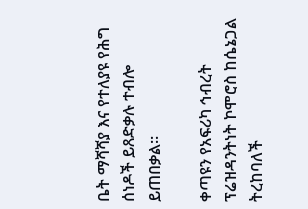ቤት ማሻሻያ እና የተለያዩ የሕግ ሰነዶች ይጸድቃሉ ተብሎ ይጠበቃል።

ቀጣዩን የአፍሪካ ኅብረት ፕሬዝዳንትነት ኮሞሮስ ከሴኔጋል ትረከባለች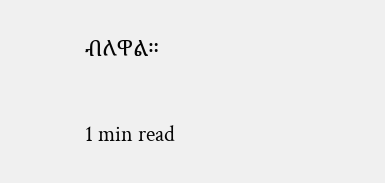ብለዋል።


1 min read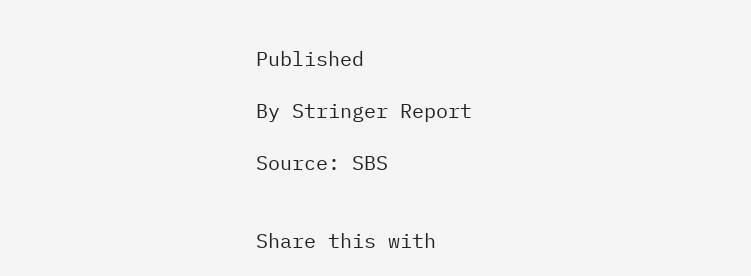Published

By Stringer Report

Source: SBS


Share this with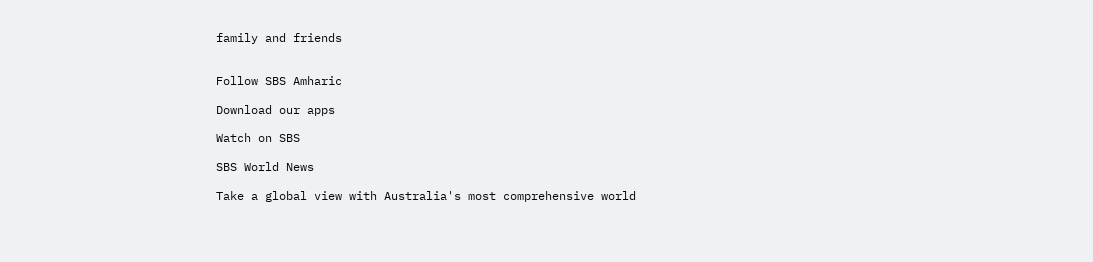family and friends


Follow SBS Amharic

Download our apps

Watch on SBS

SBS World News

Take a global view with Australia's most comprehensive world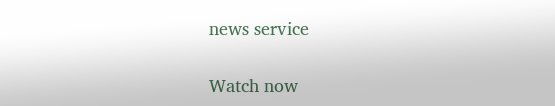news service

Watch now